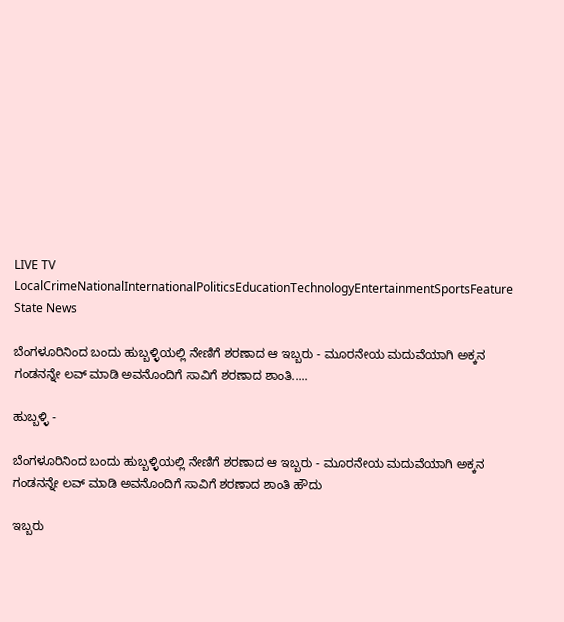LIVE TV LocalCrimeNationalInternationalPoliticsEducationTechnologyEntertainmentSportsFeature
State News

ಬೆಂಗಳೂರಿನಿಂದ ಬಂದು ಹುಬ್ಬಳ್ಳಿಯಲ್ಲಿ ನೇಣಿಗೆ ಶರಣಾದ ಆ ಇಬ್ಬರು - ಮೂರನೇಯ ಮದುವೆಯಾಗಿ ಅಕ್ಕನ ಗಂಡನನ್ನೇ ಲವ್ ಮಾಡಿ ಅವನೊಂದಿಗೆ ಸಾವಿಗೆ ಶರಣಾದ ಶಾಂತಿ.....

ಹುಬ್ಬಳ್ಳಿ -

ಬೆಂಗಳೂರಿನಿಂದ ಬಂದು ಹುಬ್ಬಳ್ಳಿಯಲ್ಲಿ ನೇಣಿಗೆ ಶರಣಾದ ಆ ಇಬ್ಬರು - ಮೂರನೇಯ ಮದುವೆಯಾಗಿ ಅಕ್ಕನ ಗಂಡನನ್ನೇ ಲವ್ ಮಾಡಿ ಅವನೊಂದಿಗೆ ಸಾವಿಗೆ ಶರಣಾದ ಶಾಂತಿ ಹೌದು

ಇಬ್ಬರು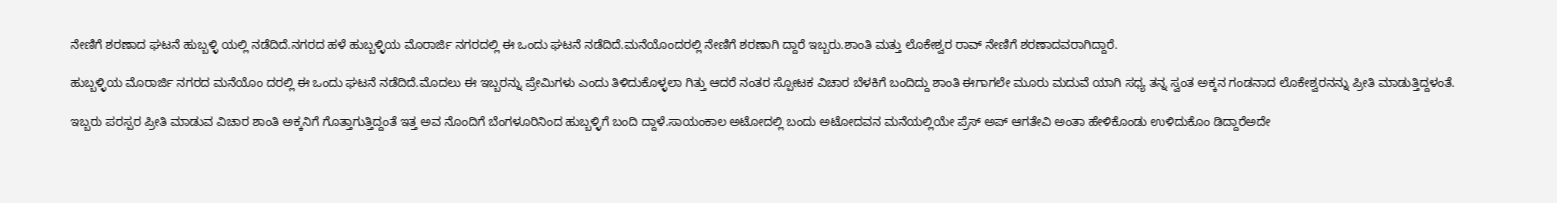ನೇಣಿಗೆ ಶರಣಾದ ಘಟನೆ ಹುಬ್ಬಳ್ಳಿ ಯಲ್ಲಿ ನಡೆದಿದೆ.ನಗರದ ಹಳೆ ಹುಬ್ಬಳ್ಳಿಯ ಮೊರಾರ್ಜಿ ನಗರದಲ್ಲಿ ಈ ಒಂದು ಘಟನೆ ನಡೆದಿದೆ.ಮನೆಯೊಂದರಲ್ಲಿ ನೇಣಿಗೆ ಶರಣಾಗಿ ದ್ದಾರೆ ಇಬ್ಬರು.ಶಾಂತಿ ಮತ್ತು ಲೊಕೇಶ್ವರ ರಾವ್ ನೇಣಿಗೆ ಶರಣಾದವರಾಗಿದ್ದಾರೆ.

ಹುಬ್ಬಳ್ಳಿಯ ಮೊರಾರ್ಜಿ ನಗರದ ಮನೆಯೊಂ ದರಲ್ಲಿ ಈ ಒಂದು ಘಟನೆ ನಡೆದಿದೆ.ಮೊದಲು ಈ ಇಬ್ಬರನ್ನು ಪ್ರೇಮಿಗಳು ಎಂದು ತಿಳಿದುಕೊಳ್ಳಲಾ ಗಿತ್ತು ಆದರೆ ನಂತರ ಸ್ಪೋಟಕ ವಿಚಾರ ಬೆಳಕಿಗೆ ಬಂದಿದ್ದು ಶಾಂತಿ ಈಗಾಗಲೇ ಮೂರು ಮದುವೆ ಯಾಗಿ ಸಧ್ಯ ತನ್ನ ಸ್ವಂತ ಅಕ್ಕನ ಗಂಡನಾದ ಲೊಕೇಶ್ವರನನ್ನು ಪ್ರೀತಿ ಮಾಡುತ್ತಿದ್ದಳಂತೆ.

ಇಬ್ಬರು ಪರಸ್ಪರ ಪ್ರೀತಿ ಮಾಡುವ ವಿಚಾರ ಶಾಂತಿ ಅಕ್ಕನಿಗೆ ಗೊತ್ತಾಗುತ್ತಿದ್ದಂತೆ ಇತ್ತ ಅವ ನೊಂದಿಗೆ ಬೆಂಗಳೂರಿನಿಂದ ಹುಬ್ಬಳ್ಳಿಗೆ ಬಂದಿ ದ್ದಾಳೆ.ಸಾಯಂಕಾಲ ಅಟೋದಲ್ಲಿ ಬಂದು ಅಟೋದವನ ಮನೆಯಲ್ಲಿಯೇ ಪ್ರೆಸ್ ಅಪ್ ಆಗತೇವಿ ಅಂತಾ ಹೇಳಿಕೊಂಡು ಉಳಿದುಕೊಂ ಡಿದ್ದಾರೆಅದೇ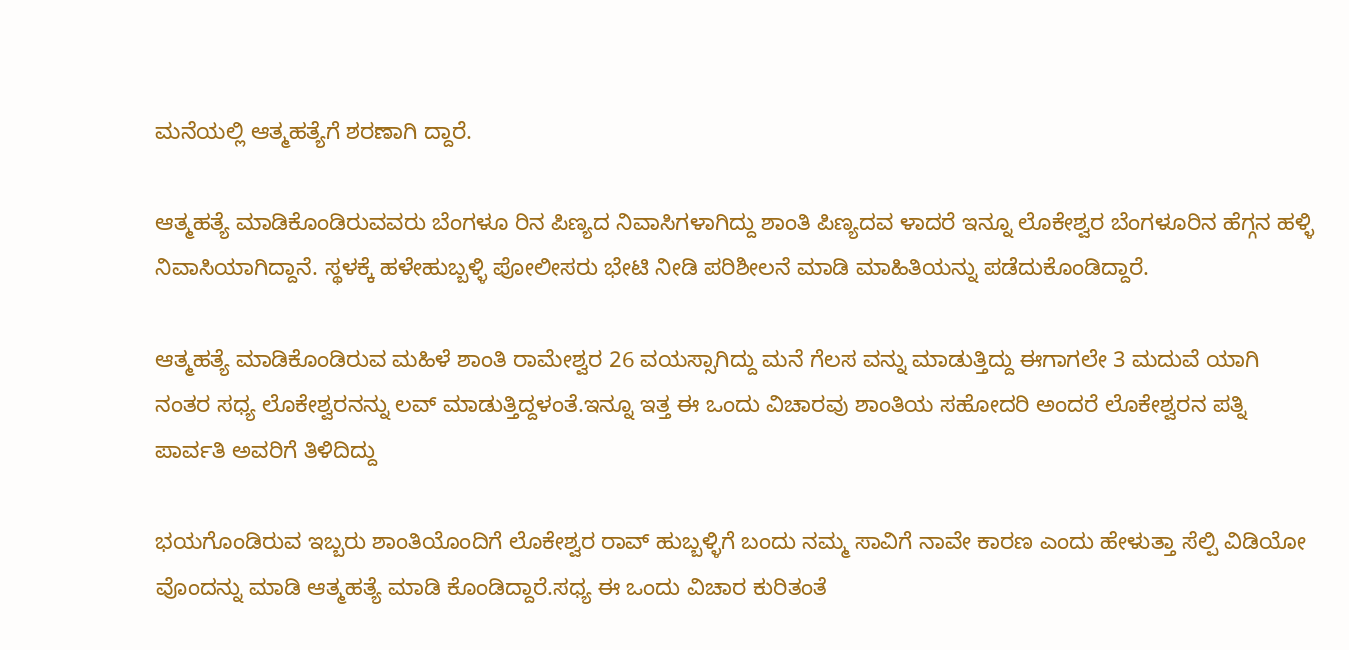ಮನೆಯಲ್ಲಿ ಆತ್ಮಹತ್ಯೆಗೆ ಶರಣಾಗಿ ದ್ದಾರೆ.

ಆತ್ಮಹತ್ಯೆ ಮಾಡಿಕೊಂಡಿರುವವರು ಬೆಂಗಳೂ ರಿನ ಪಿಣ್ಯದ ನಿವಾಸಿಗಳಾಗಿದ್ದು ಶಾಂತಿ ಪಿಣ್ಯದವ ಳಾದರೆ ಇನ್ನೂ ಲೊಕೇಶ್ವರ ಬೆಂಗಳೂರಿನ ಹೆಗ್ಗನ ಹಳ್ಳಿ ನಿವಾಸಿಯಾಗಿದ್ದಾನೆ. ಸ್ಥಳಕ್ಕೆ ಹಳೇಹುಬ್ಬಳ್ಳಿ ಪೋಲೀಸರು ಭೇಟಿ ನೀಡಿ ಪರಿಶೀಲನೆ ಮಾಡಿ ಮಾಹಿತಿಯನ್ನು ಪಡೆದುಕೊಂಡಿದ್ದಾರೆ.

ಆತ್ಮಹತ್ಯೆ ಮಾಡಿಕೊಂಡಿರುವ ಮಹಿಳೆ ಶಾಂತಿ ರಾಮೇಶ್ವರ 26 ವಯಸ್ಸಾಗಿದ್ದು ಮನೆ ಗೆಲಸ ವನ್ನು ಮಾಡುತ್ತಿದ್ದು ಈಗಾಗಲೇ 3 ಮದುವೆ ಯಾಗಿ ನಂತರ ಸಧ್ಯ ಲೊಕೇಶ್ವರನನ್ನು ಲವ್ ಮಾಡುತ್ತಿದ್ದಳಂತೆ.ಇನ್ನೂ ಇತ್ತ ಈ ಒಂದು ವಿಚಾರವು ಶಾಂತಿಯ ಸಹೋದರಿ ಅಂದರೆ ಲೊಕೇಶ್ವರನ ಪತ್ನಿ ಪಾರ್ವತಿ ಅವರಿಗೆ ತಿಳಿದಿದ್ದು

ಭಯಗೊಂಡಿರುವ ಇಬ್ಬರು ಶಾಂತಿಯೊಂದಿಗೆ ಲೊಕೇಶ್ವರ ರಾವ್ ಹುಬ್ಬಳ್ಳಿಗೆ ಬಂದು ನಮ್ಮ ಸಾವಿಗೆ ನಾವೇ ಕಾರಣ ಎಂದು ಹೇಳುತ್ತಾ ಸೆಲ್ಪಿ ವಿಡಿಯೋ ವೊಂದನ್ನು ಮಾಡಿ ಆತ್ಮಹತ್ಯೆ ಮಾಡಿ ಕೊಂಡಿದ್ದಾರೆ.ಸಧ್ಯ ಈ ಒಂದು ವಿಚಾರ ಕುರಿತಂತೆ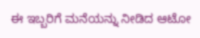ಈ ಇಬ್ಬರಿಗೆ ಮನೆಯನ್ನು ನೀಡಿದ ಆಟೋ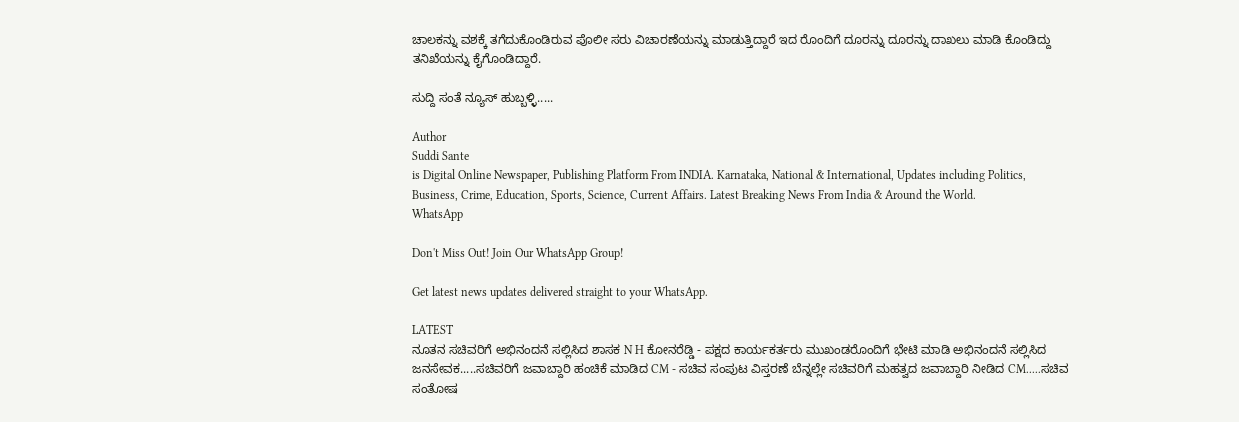ಚಾಲಕನ್ನು ವಶಕ್ಕೆ ತಗೆದುಕೊಂಡಿರುವ ಪೊಲೀ ಸರು ವಿಚಾರಣೆಯನ್ನು ಮಾಡುತ್ತಿದ್ದಾರೆ ಇದ ರೊಂದಿಗೆ ದೂರನ್ನು ದೂರನ್ನು ದಾಖಲು ಮಾಡಿ ಕೊಂಡಿದ್ದು ತನಿಖೆಯನ್ನು ಕೈಗೊಂಡಿದ್ದಾರೆ.

ಸುದ್ದಿ ಸಂತೆ ನ್ಯೂಸ್ ಹುಬ್ಬಳ್ಳಿ.....

Author
Suddi Sante
is Digital Online Newspaper, Publishing Platform From INDIA. Karnataka, National & International, Updates including Politics, Business, Crime, Education, Sports, Science, Current Affairs. Latest Breaking News From India & Around the World.
WhatsApp

Don't Miss Out! Join Our WhatsApp Group!

Get latest news updates delivered straight to your WhatsApp.

LATEST
ನೂತನ ಸಚಿವರಿಗೆ ಅಭಿನಂದನೆ ಸಲ್ಲಿಸಿದ ಶಾಸಕ N H ಕೋನರೆಡ್ಡಿ - ಪಕ್ಷದ ಕಾರ್ಯಕರ್ತರು ಮುಖಂಡರೊಂದಿಗೆ ಭೇಟಿ ಮಾಡಿ ಅಭಿನಂದನೆ ಸಲ್ಲಿಸಿದ ಜನಸೇವಕ.....ಸಚಿವರಿಗೆ ಜವಾಬ್ದಾರಿ ಹಂಚಿಕೆ ಮಾಡಿದ CM - ಸಚಿವ ಸಂಪುಟ ವಿಸ್ತರಣೆ ಬೆನ್ನಲ್ಲೇ ಸಚಿವರಿಗೆ ಮಹತ್ವದ ಜವಾಬ್ದಾರಿ ನೀಡಿದ CM.....ಸಚಿವ ಸಂತೋಷ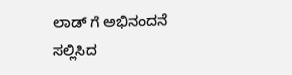ಲಾಡ್ ಗೆ ಅಭಿನಂದನೆ ಸಲ್ಲಿಸಿದ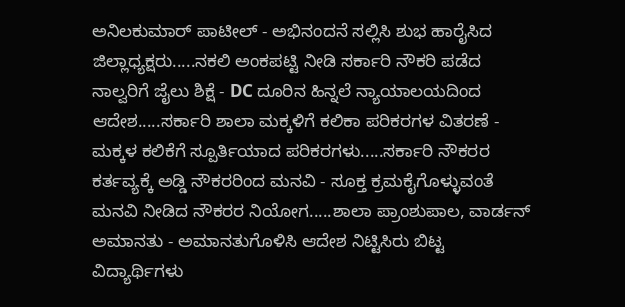ಅನಿಲಕುಮಾರ್ ಪಾಟೀಲ್ - ಅಭಿನಂದನೆ ಸಲ್ಲಿಸಿ ಶುಭ ಹಾರೈಸಿದ ಜಿಲ್ಲಾಧ್ಯಕ್ಷರು.....ನಕಲಿ ಅಂಕಪಟ್ಟಿ ನೀಡಿ ಸರ್ಕಾರಿ ನೌಕರಿ ಪಡೆದ ನಾಲ್ವರಿಗೆ ಜೈಲು ಶಿಕ್ಷೆ - DC ದೂರಿನ ಹಿನ್ನಲೆ ನ್ಯಾಯಾಲಯದಿಂದ ಆದೇಶ.....ಸರ್ಕಾರಿ ಶಾಲಾ ಮಕ್ಕಳಿಗೆ ಕಲಿಕಾ ಪರಿಕರಗಳ ವಿತರಣೆ - ಮಕ್ಕಳ ಕಲಿಕೆಗೆ ಸ್ಪೂರ್ತಿಯಾದ ಪರಿಕರಗಳು.....ಸರ್ಕಾರಿ ನೌಕರರ ಕರ್ತವ್ಯಕ್ಕೆ ಅಡ್ಡಿ ನೌಕರರಿಂದ ಮನವಿ - ಸೂಕ್ತ ಕ್ರಮಕೈಗೊಳ್ಳುವಂತೆ ಮನವಿ ನೀಡಿದ ನೌಕರರ ನಿಯೋಗ.....ಶಾಲಾ ಪ್ರಾಂಶುಪಾಲ, ವಾರ್ಡನ್ ಅಮಾನತು - ಅಮಾನತುಗೊಳಿಸಿ ಆದೇಶ ನಿಟ್ಟಿಸಿರು ಬಿಟ್ಟ ವಿದ್ಯಾರ್ಥಿಗಳು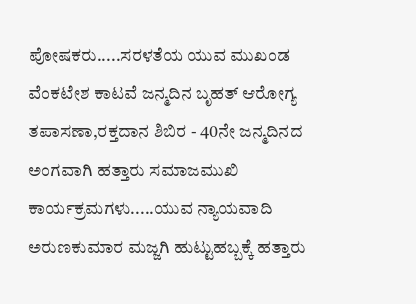ಪೋಷಕರು.....ಸರಳತೆಯ ಯುವ ಮುಖಂಡ ವೆಂಕಟೇಶ ಕಾಟವೆ ಜನ್ಮದಿನ ಬೃಹತ್ ಆರೋಗ್ಯ ತಪಾಸಣಾ,ರಕ್ತದಾನ ಶಿಬಿರ - 40ನೇ ಜನ್ಮದಿನದ ಅಂಗವಾಗಿ ಹತ್ತಾರು ಸಮಾಜಮುಖಿ ಕಾರ್ಯಕ್ರಮಗಳು.....ಯುವ ನ್ಯಾಯವಾದಿ ಅರುಣಕುಮಾರ ಮಜ್ಜಗಿ ಹುಟ್ಟುಹಬ್ಬಕ್ಕೆ ಹತ್ತಾರು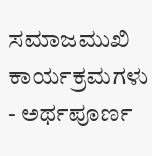ಸಮಾಜಮುಖಿ ಕಾರ್ಯಕ್ರಮಗಳು - ಅರ್ಥಪೂರ್ಣ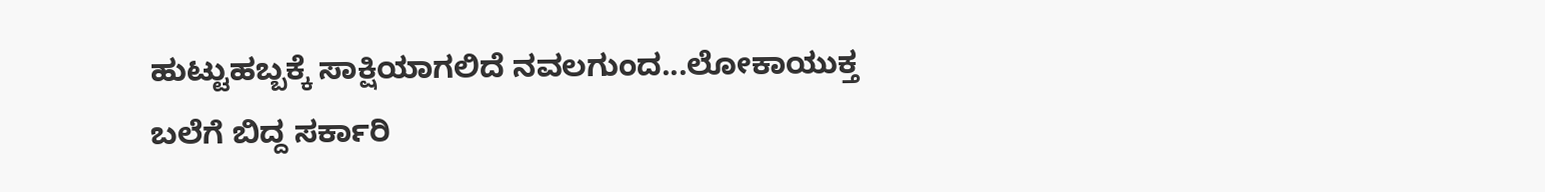ಹುಟ್ಟುಹಬ್ಬಕ್ಕೆ ಸಾಕ್ಷಿಯಾಗಲಿದೆ ನವಲಗುಂದ...ಲೋಕಾಯುಕ್ತ ಬಲೆಗೆ ಬಿದ್ದ ಸರ್ಕಾರಿ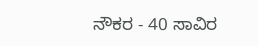ನೌಕರ - 40 ಸಾವಿರ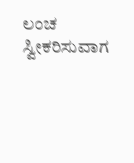ಲಂಚ ಸ್ವೀಕರಿಸುವಾಗ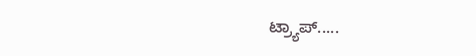ಟ್ರ್ಯಾಪ್.....